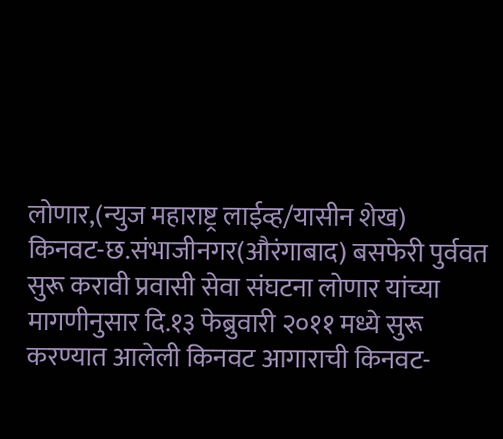लोणार,(न्युज महाराष्ट्र लाईव्ह/यासीन शेख)
किनवट-छ.संभाजीनगर(औरंगाबाद) बसफेरी पुर्ववत सुरू करावी प्रवासी सेवा संघटना लोणार यांच्या मागणीनुसार दि.१३ फेब्रुवारी २०११ मध्ये सुरू करण्यात आलेली किनवट आगाराची किनवट-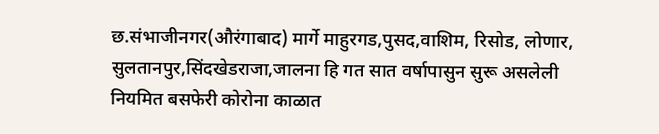छ.संभाजीनगर(औरंगाबाद) मार्गे माहुरगड,पुसद,वाशिम, रिसोड, लोणार, सुलतानपुर,सिंदखेडराजा,जालना हि गत सात वर्षापासुन सुरू असलेली नियमित बसफेरी कोरोना काळात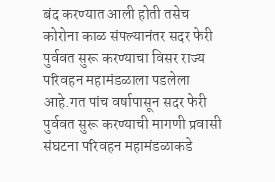बंद करण्यात आली होती तसेच कोरोना काळ संपल्यानंतर सदर फेरी पुर्ववत सुरू करण्याचा विसर राज्य परिवहन महामंडळाला पडलेला आहे.गत पांच वर्षापासून सदर फेरी पुर्ववत सुरू करण्याची मागणी प्रवासी संघटना परिवहन महामंडळाकडे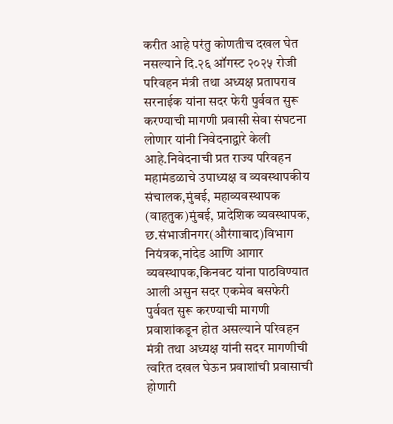करीत आहे परंतु कोणतीच दखल घेत नसल्याने दि.२६ ऑगस्ट २०२५ रोजी परिवहन मंत्री तथा अध्यक्ष प्रतापराव सरनाईक यांना सदर फेरी पुर्ववत सुरू करण्याची मागणी प्रवासी सेवा संघटना लोणार यांनी निवेदनाद्वारे केली आहे.निवेदनाची प्रत राज्य परिवहन महामंडळाचे उपाध्यक्ष व व्यवस्थापकीय संचालक,मुंबई, महाव्यवस्थापक (वाहतुक)मुंबई, प्रादेशिक व्यवस्थापक, छ.संभाजीनगर(औरंगाबाद)विभाग नियंत्रक,नांदेड आणि आगार व्यवस्थापक,किनवट यांना पाठविण्यात आली असुन सदर एकमेव बसफेरी पुर्ववत सुरू करण्याची मागणी प्रवाशांकडून होत असल्याने परिवहन मंत्री तथा अध्यक्ष यांनी सदर मागणीची त्वरित दखल घेऊन प्रवाशांची प्रवासाची होणारी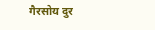गैरसोय दुर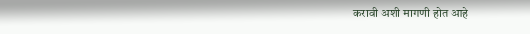करावी अशी मागणी होत आहे